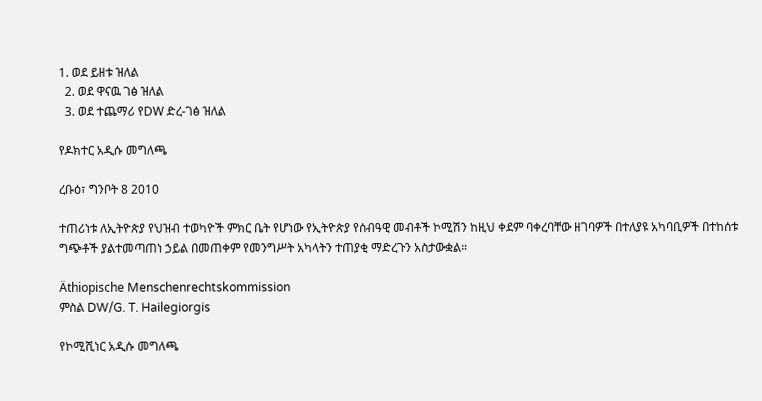1. ወደ ይዘቱ ዝለል
  2. ወደ ዋናዉ ገፅ ዝለል
  3. ወደ ተጨማሪ የDW ድረ-ገፅ ዝለል

የዶክተር አዲሱ መግለጫ

ረቡዕ፣ ግንቦት 8 2010

ተጠሪነቱ ለኢትዮጵያ የህዝብ ተወካዮች ምክር ቤት የሆነው የኢትዮጵያ የሰብዓዊ መብቶች ኮሚሽን ከዚህ ቀደም ባቀረባቸው ዘገባዎች በተለያዩ አካባቢዎች በተከሰቱ ግጭቶች ያልተመጣጠነ ኃይል በመጠቀም የመንግሥት አካላትን ተጠያቂ ማድረጉን አስታውቋል።

Äthiopische Menschenrechtskommission
ምስል DW/G. T. Hailegiorgis

የኮሚሺነር አዲሱ መግለጫ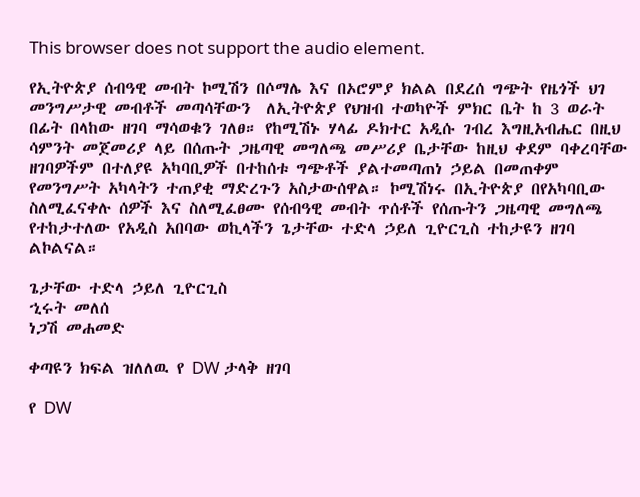This browser does not support the audio element.

የኢትዮጵያ ሰብዓዊ መብት ኮሚሽን በሶማሌ እና በኦሮምያ ክልል በደረሰ ግጭት የዜጎች ህገ መንግሥታዊ መብቶች መጣሳቸውን  ለኢትዮጵያ የህዝብ ተወካዮች ምክር ቤት ከ 3 ወራት በፊት በላከው ዘገባ ማሳወቁን ገለፀ። የከሚሽኑ ሃላፊ ዶክተር አዲሱ ገብረ እግዚአብሔር በዚህ ሳምንት መጀመሪያ ላይ በሰጡት ጋዜጣዊ መግለጫ መሥሪያ ቤታቸው ከዚህ ቀደም ባቀረባቸው ዘገባዎችም በተለያዩ አካባቢዎች በተከሰቱ ግጭቶች ያልተመጣጠነ ኃይል በመጠቀም የመንግሥት አካላትን ተጠያቂ ማድረጉን አስታውሰዋል። ኮሚሽነሩ በኢትዮጵያ በየአካባቢው ስለሚፈናቀሉ ሰዎች እና ስለሚፈፀሙ የሰብዓዊ መብት ጥሰቶች የሰጡትን ጋዜጣዊ መግለጫ የተከታተለው የአዲስ አበባው ወኪላችን ጌታቸው ተድላ ኃይለ ጊዮርጊስ ተከታዩን ዘገባ ልኮልናል።

ጌታቸው ተድላ ኃይለ ጊዮርጊስ
ኂሩት መለሰ
ነጋሽ መሐመድ

ቀጣዩን ክፍል ዝለለዉ የ DW ታላቅ ዘገባ

የ DW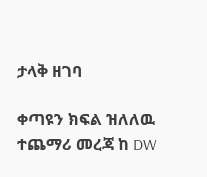ታላቅ ዘገባ

ቀጣዩን ክፍል ዝለለዉ ተጨማሪ መረጃ ከ DW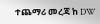ተጨማሪ መረጃ ከ DW